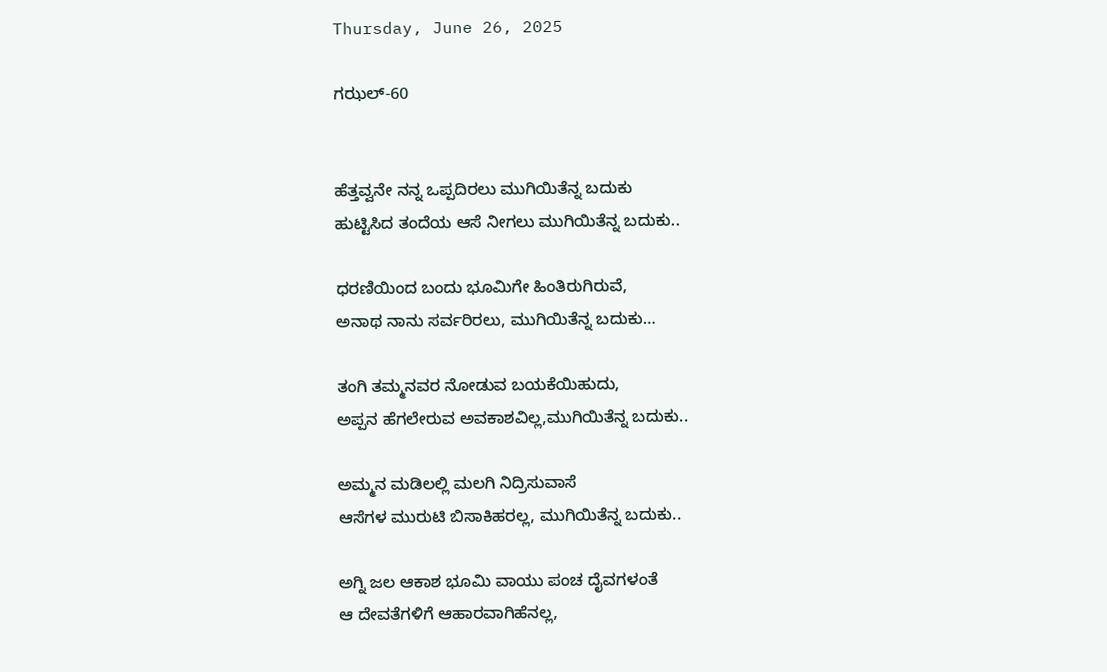Thursday, June 26, 2025

ಗಝಲ್-60


ಹೆತ್ತವ್ವನೇ ನನ್ನ ಒಪ್ಪದಿರಲು ಮುಗಿಯಿತೆನ್ನ ಬದುಕು
ಹುಟ್ಟಿಸಿದ ತಂದೆಯ ಆಸೆ ನೀಗಲು ಮುಗಿಯಿತೆನ್ನ ಬದುಕು..

ಧರಣಿಯಿಂದ ಬಂದು ಭೂಮಿಗೇ ಹಿಂತಿರುಗಿರುವೆ,
ಅನಾಥ ನಾನು ಸರ್ವರಿರಲು, ಮುಗಿಯಿತೆನ್ನ ಬದುಕು…

ತಂಗಿ ತಮ್ಮನವರ ನೋಡುವ ಬಯಕೆಯಿಹುದು,
ಅಪ್ಪನ ಹೆಗಲೇರುವ ಅವಕಾಶವಿಲ್ಲ,ಮುಗಿಯಿತೆನ್ನ ಬದುಕು..

ಅಮ್ಮನ ಮಡಿಲಲ್ಲಿ ಮಲಗಿ ನಿದ್ರಿಸುವಾಸೆ
ಆಸೆಗಳ ಮುರುಟಿ ಬಿಸಾಕಿಹರಲ್ಲ, ಮುಗಿಯಿತೆನ್ನ ಬದುಕು..

ಅಗ್ನಿ ಜಲ ಆಕಾಶ ಭೂಮಿ ವಾಯು ಪಂಚ ದೈವಗಳಂತೆ
ಆ ದೇವತೆಗಳಿಗೆ ಆಹಾರವಾಗಿಹೆನಲ್ಲ,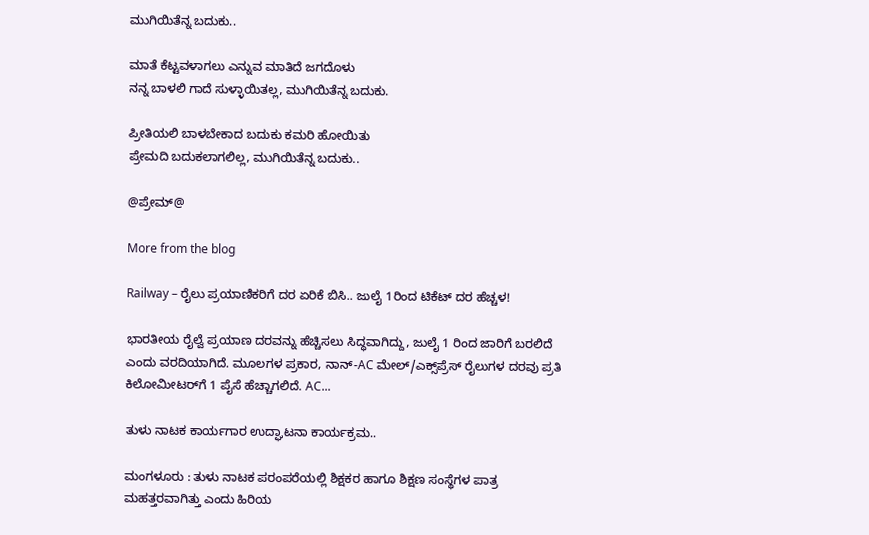ಮುಗಿಯಿತೆನ್ನ ಬದುಕು..

ಮಾತೆ ಕೆಟ್ಟವಳಾಗಲು ಎನ್ನುವ ಮಾತಿದೆ ಜಗದೊಳು
ನನ್ನ ಬಾಳಲಿ ಗಾದೆ ಸುಳ್ಳಾಯಿತಲ್ಲ, ಮುಗಿಯಿತೆನ್ನ ಬದುಕು.

ಪ್ರೀತಿಯಲಿ ಬಾಳಬೇಕಾದ ಬದುಕು ಕಮರಿ ಹೋಯಿತು
ಪ್ರೇಮದಿ ಬದುಕಲಾಗಲಿಲ್ಲ, ಮುಗಿಯಿತೆನ್ನ ಬದುಕು..

@ಪ್ರೇಮ್@

More from the blog

Railway – ರೈಲು ಪ್ರಯಾಣಿಕರಿಗೆ ದರ ಏರಿಕೆ ಬಿಸಿ.. ಜುಲೈ 1ರಿಂದ ಟಿಕೆಟ್ ದರ ಹೆಚ್ಚಳ!

ಭಾರತೀಯ ರೈಲ್ವೆ ಪ್ರಯಾಣ ದರವನ್ನು ಹೆಚ್ಚಿಸಲು ಸಿದ್ಧವಾಗಿದ್ದು, ಜುಲೈ 1 ರಿಂದ ಜಾರಿಗೆ ಬರಲಿದೆ ಎಂದು ವರದಿಯಾಗಿದೆ. ಮೂಲಗಳ ಪ್ರಕಾರ, ನಾನ್-AC ಮೇಲ್/ಎಕ್ಸ್‌ಪ್ರೆಸ್ ರೈಲುಗಳ ದರವು ಪ್ರತಿ ಕಿಲೋಮೀಟರ್‌ಗೆ 1 ಪೈಸೆ ಹೆಚ್ಚಾಗಲಿದೆ. AC...

ತುಳು ನಾಟಕ ಕಾರ್ಯಗಾರ ಉದ್ಘಾಟನಾ ಕಾರ್ಯಕ್ರಮ..

ಮಂಗಳೂರು : ತುಳು ನಾಟಕ ಪರಂಪರೆಯಲ್ಲಿ ಶಿಕ್ಷಕರ ಹಾಗೂ ಶಿಕ್ಷಣ ಸಂಸ್ಥೆಗಳ ಪಾತ್ರ ಮಹತ್ತರವಾಗಿತ್ತು ಎಂದು ಹಿರಿಯ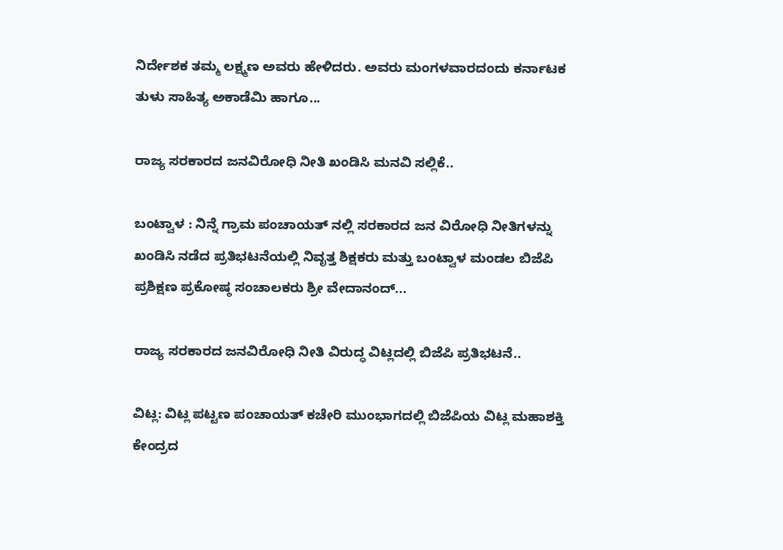ನಿರ್ದೇಶಕ ತಮ್ಮ ಲಕ್ಷ್ಮಣ ಅವರು ಹೇಳಿದರು. ಅವರು ಮಂಗಳವಾರದಂದು ಕರ್ನಾಟಕ ತುಳು ಸಾಹಿತ್ಯ ಅಕಾಡೆಮಿ ಹಾಗೂ...

ರಾಜ್ಯ ಸರಕಾರದ ಜನವಿರೋಧಿ ನೀತಿ ಖಂಡಿಸಿ ಮನವಿ ಸಲ್ಲಿಕೆ..

ಬಂಟ್ವಾಳ : ನಿನ್ನೆ ಗ್ರಾಮ ಪಂಚಾಯತ್ ನಲ್ಲಿ ಸರಕಾರದ ಜನ ವಿರೋಧಿ ನೀತಿಗಳನ್ನು ಖಂಡಿಸಿ ನಡೆದ ಪ್ರತಿಭಟನೆಯಲ್ಲಿ ನಿವೃತ್ತ ಶಿಕ್ಷಕರು ಮತ್ತು ಬಂಟ್ವಾಳ ಮಂಡಲ ಬಿಜೆಪಿ ಪ್ರಶಿಕ್ಷಣ ಪ್ರಕೋಷ್ಠ ಸಂಚಾಲಕರು ಶ್ರೀ ವೇದಾನಂದ್...

ರಾಜ್ಯ ಸರಕಾರದ ಜನವಿರೋಧಿ ನೀತಿ ವಿರುದ್ಧ ವಿಟ್ಲದಲ್ಲಿ ಬಿಜೆಪಿ ಪ್ರತಿಭಟನೆ..

ವಿಟ್ಲ: ವಿಟ್ಲ ಪಟ್ಟಣ ಪಂಚಾಯತ್ ಕಚೇರಿ ಮುಂಭಾಗದಲ್ಲಿ ಬಿಜೆಪಿಯ ವಿಟ್ಲ ಮಹಾಶಕ್ತಿ ಕೇಂದ್ರದ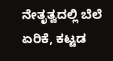ನೇತೃತ್ವದಲ್ಲಿ ಬೆಲೆ ಏರಿಕೆ, ಕಟ್ಟಡ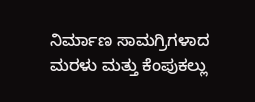ನಿರ್ಮಾಣ ಸಾಮಗ್ರಿಗಳಾದ ಮರಳು ಮತ್ತು ಕೆಂಪುಕಲ್ಲು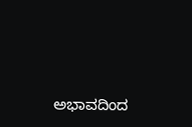ಅಭಾವದಿಂದ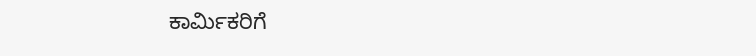ಕಾರ್ಮಿಕರಿಗೆ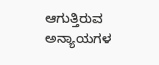ಆಗುತ್ತಿರುವ ಅನ್ಯಾಯಗಳ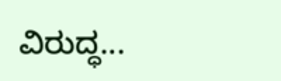ವಿರುದ್ಧ...